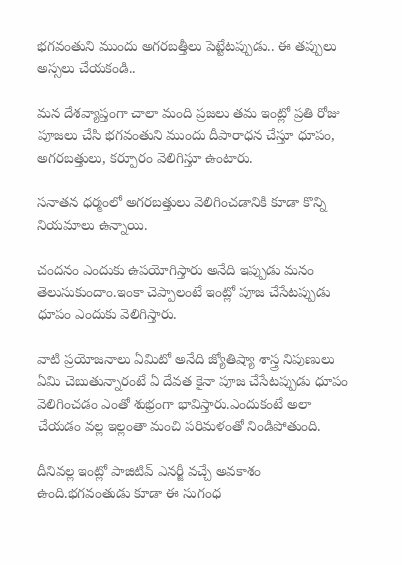భగవంతుని ముందు అగరబత్తీలు పెట్టేటప్పుడు.. ఈ తప్పులు అస్సలు చేయకండి..

మన దేశవ్యాప్తంగా చాలా మంది ప్రజలు తమ ఇంట్లో ప్రతి రోజు పూజలు చేసి భగవంతుని ముందు దీపారాధన చేస్తూ ధూపం, అగరబత్తులు, కర్పూరం వెలిగిస్తూ ఉంటారు.

సనాతన ధర్మంలో అగరబత్తులు వెలిగించడానికి కూడా కొన్ని నియమాలు ఉన్నాయి.

చందనం ఎందుకు ఉపయోగిస్తారు అనేది ఇప్పుడు మనం తెలుసుకుందాం.ఇంకా చెప్పాలంటే ఇంట్లో పూజ చేసేటప్పుడు ధూపం ఎందుకు వెలిగిస్తారు.

వాటి ప్రయోజనాలు ఏమిటో అనేది జ్యోతిష్యా శాస్త్ర నిపుణులు ఏమి చెబుతున్నారంటే ఏ దేవత కైనా పూజ చేసేటప్పుడు ధూపం వెలిగించడం ఎంతో శుభ్రంగా భావిస్తారు.ఎందుకంటే అలా చేయడం వల్ల ఇల్లంతా మంచి పరిమళంతో నిండిపోతుంది.

దీనివల్ల ఇంట్లో పాజిటివ్ ఎనర్జీ వచ్చే అవకాశం ఉంది.భగవంతుడు కూడా ఈ సుగంధ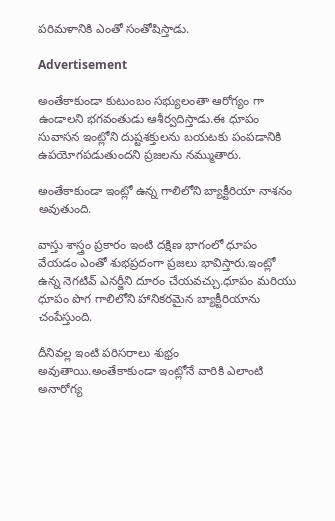పరిమళానికి ఎంతో సంతోషిస్తాడు.

Advertisement

అంతేకాకుండా కుటుంబం సభ్యులంతా ఆరోగ్యం గా ఉండాలని భగవంతుడు ఆశీర్వదిస్తాడు.ఈ ధూపం సువాసన ఇంట్లోని దుష్టశక్తులను బయటకు పంపడానికి ఉపయోగపడుతుందని ప్రజలను నమ్ముతారు.

అంతేకాకుండా ఇంట్లో ఉన్న గాలిలోని బ్యాక్టీరియా నాశనం అవుతుంది.

వాస్తు శాస్త్రం ప్రకారం ఇంటి దక్షిణ భాగంలో ధూపం వేయడం ఎంతో శుభప్రదంగా ప్రజలు భావిస్తారు.ఇంట్లో ఉన్న నెగటివ్ ఎనర్జీని దూరం చేయవచ్చు.ధూపం మరియు ధూపం పొగ గాలిలోని హానికరమైన బ్యాక్టీరియాను చంపేస్తుంది.

దీనివల్ల ఇంటి పరిసరాలు శుభ్రం అవుతాయి.అంతేకాకుండా ఇంట్లోనే వారికి ఎలాంటి అనారోగ్య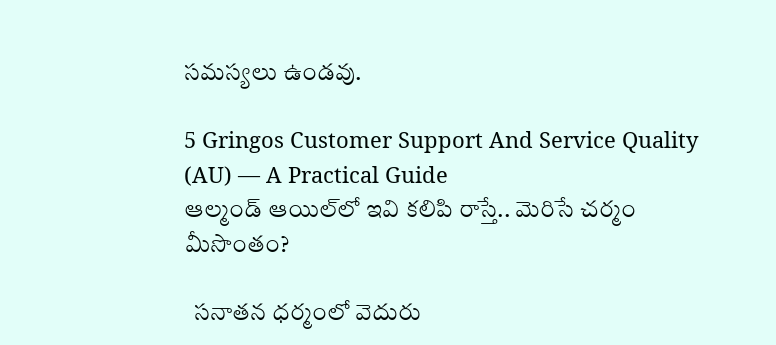సమస్యలు ఉండవు.

5 Gringos Customer Support And Service Quality (AU) — A Practical Guide
ఆల్మండ్ ఆయిల్‌లో ఇవి క‌లిపి రాస్తే.. మెరిసే చ‌ర్మం మీసొంతం?

  సనాతన ధర్మంలో వెదురు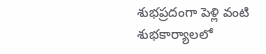శుభప్రదంగా పెళ్లి వంటి శుభకార్యాలలో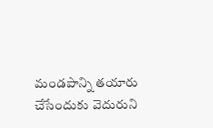మండపాన్ని తయారు చేసేందుకు వెదురుని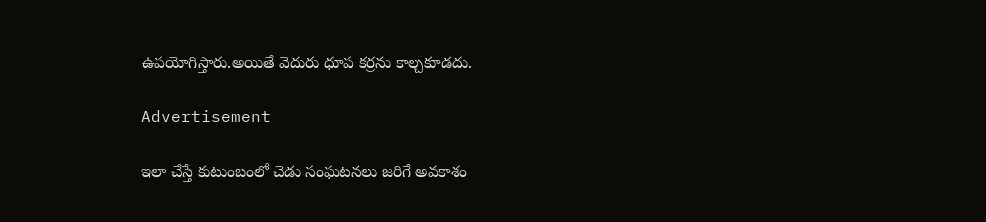ఉపయోగిస్తారు.అయితే వెదురు ధూప కర్రను కాల్చకూడదు.

Advertisement

ఇలా చేస్తే కుటుంబంలో చెడు సంఘటనలు జరిగే అవకాశం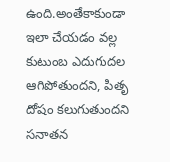ఉంది.అంతేకాకుండా ఇలా చేయడం వల్ల కుటుంబ ఎదుగుదల ఆగిపోతుందని, పితృ దోషం కలుగుతుందని సనాతన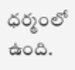ధర్మంలో ఉంది.